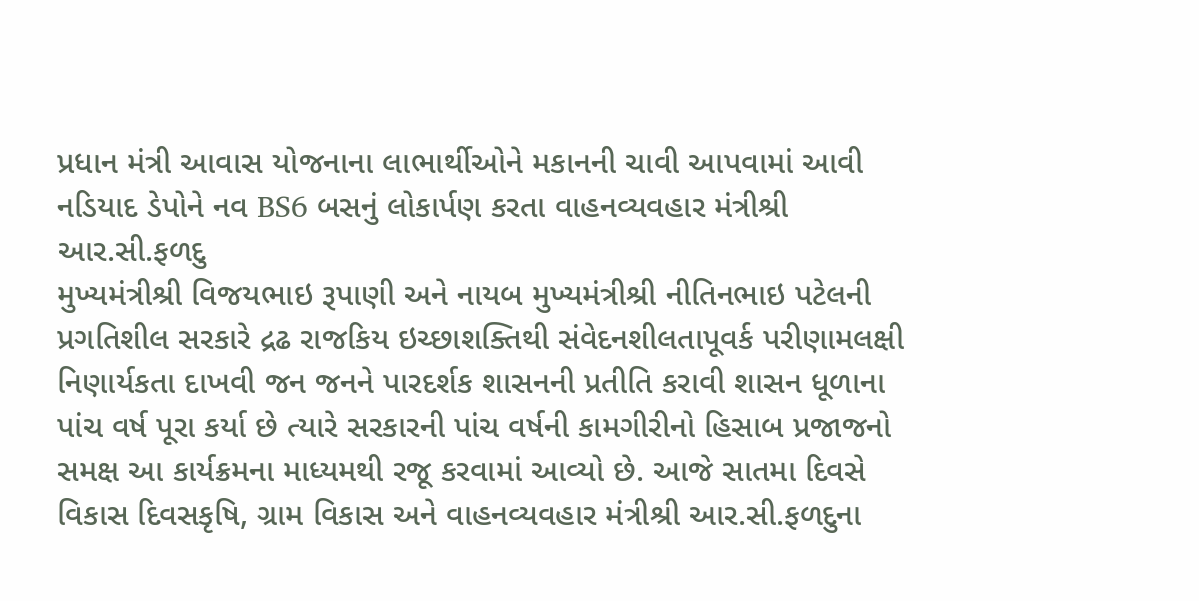પ્રધાન મંત્રી આવાસ યોજનાના લાભાર્થીઓને મકાનની ચાવી આપવામાં આવી નડિયાદ ડેપોને નવ BS6 બસનું લોકાર્પણ કરતા વાહનવ્યવહાર મંત્રીશ્રી આર.સી.ફળદુ
મુખ્યમંત્રીશ્રી વિજયભાઇ રૂપાણી અને નાયબ મુખ્યમંત્રીશ્રી નીતિનભાઇ પટેલની પ્રગતિશીલ સરકારે દ્રઢ રાજકિય ઇચ્છાશક્તિથી સંવેદનશીલતાપૂવર્ક પરીણામલક્ષી નિણાર્યકતા દાખવી જન જનને પારદર્શક શાસનની પ્રતીતિ કરાવી શાસન ધૂળાના પાંચ વર્ષ પૂરા કર્યા છે ત્યારે સરકારની પાંચ વર્ષની કામગીરીનો હિસાબ પ્રજાજનો સમક્ષ આ કાર્યક્રમના માધ્યમથી રજૂ કરવામાં આવ્યો છે. આજે સાતમા દિવસે વિકાસ દિવસકૃષિ, ગ્રામ વિકાસ અને વાહનવ્યવહાર મંત્રીશ્રી આર.સી.ફળદુના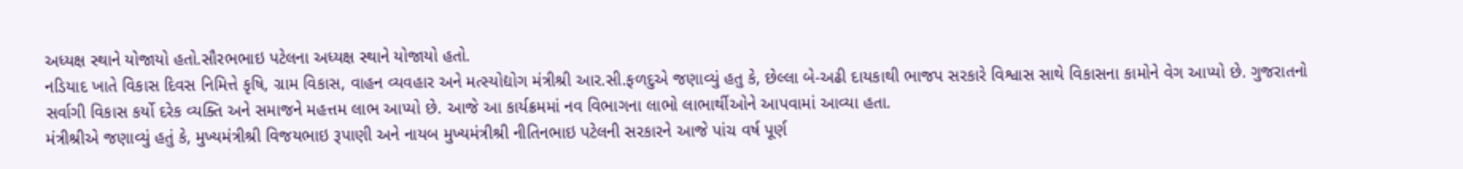અધ્યક્ષ સ્થાને યોજાયો હતો.સૌરભભાઇ પટેલના અધ્યક્ષ સ્થાને યોજાયો હતો.
નડિયાદ ખાતે વિકાસ દિવસ નિમિત્તે કૃષિ, ગ્રામ વિકાસ, વાહન વ્યવહાર અને મત્સ્યોદ્યોગ મંત્રીશ્રી આર.સી.ફળદુએ જણાવ્યું હતુ કે, છેલ્લા બે-અઢી દાયકાથી ભાજપ સરકારે વિશ્વાસ સાથે વિકાસના કામોને વેગ આપ્યો છે. ગુજરાતનો સર્વાગી વિકાસ કર્યો દરેક વ્યક્તિ અને સમાજને મહત્તમ લાભ આપ્યો છે. આજે આ કાર્યક્રમમાં નવ વિભાગના લાભો લાભાર્થીઓને આપવામાં આવ્યા હતા.
મંત્રીશ્રીએ જણાવ્યું હતું કે, મુખ્યમંત્રીશ્રી વિજયભાઇ રૂપાણી અને નાયબ મુખ્યમંત્રીશ્રી નીતિનભાઇ પટેલની સરકારને આજે પાંચ વર્ષ પૂર્ણ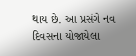થાય છે. આ પ્રસંગે નવ દિવસના યોજાયેલા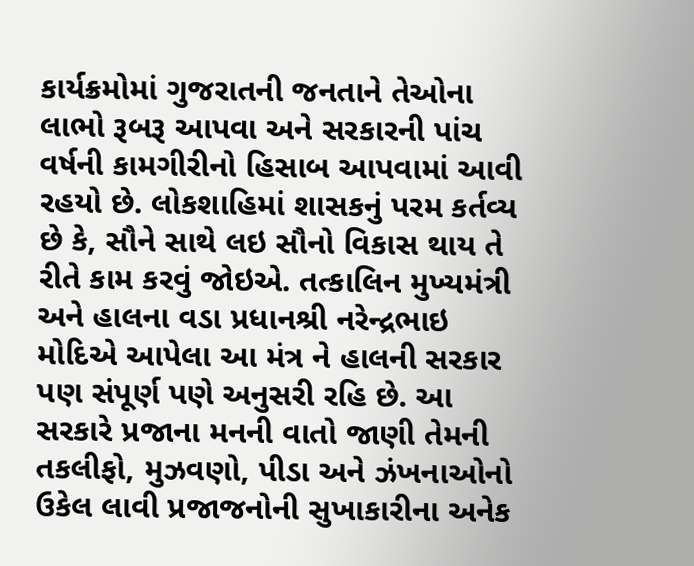કાર્યક્રમોમાં ગુજરાતની જનતાને તેઓના લાભો રૂબરૂ આપવા અને સરકારની પાંચ વર્ષની કામગીરીનો હિસાબ આપવામાં આવી રહયો છે. લોકશાહિમાં શાસકનું પરમ કર્તવ્ય છે કે, સૌને સાથે લઇ સૌનો વિકાસ થાય તે રીતે કામ કરવું જોઇએ. તત્કાલિન મુખ્યમંત્રી અને હાલના વડા પ્રધાનશ્રી નરેન્દ્રભાઇ મોદિએ આપેલા આ મંત્ર ને હાલની સરકાર પણ સંપૂર્ણ પણે અનુસરી રહિ છે. આ સરકારે પ્રજાના મનની વાતો જાણી તેમની તકલીફો, મુઝવણો, પીડા અને ઝંખનાઓનો ઉકેલ લાવી પ્રજાજનોની સુખાકારીના અનેક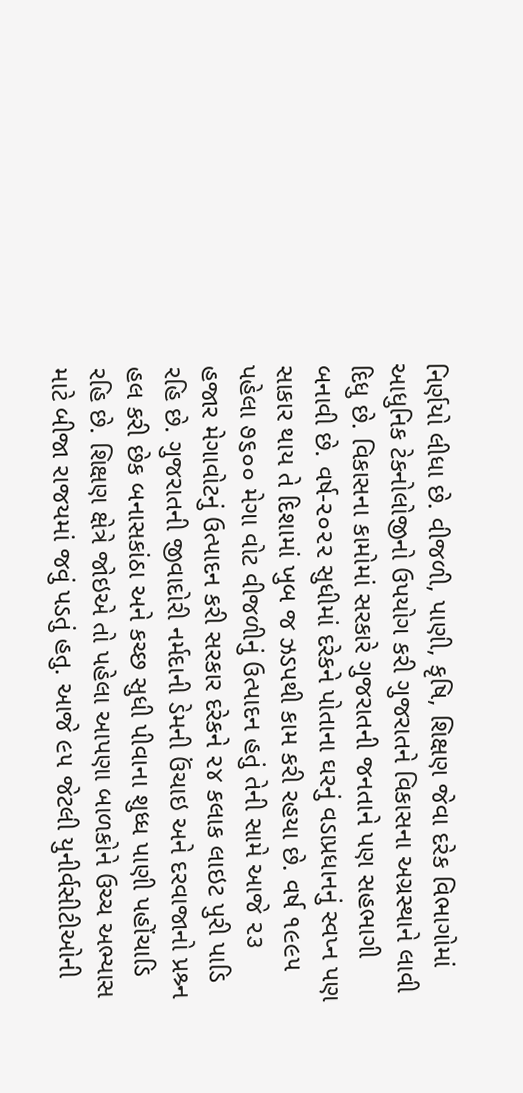નિર્ણયો લીધા છે. વીજળી, પાણી, કૃષિ, શિક્ષણ જેવા દરેક વિભાગોમાં આધુનિક ટેકનોલોજીનો ઉપયોગ કરી ગુજરાતને વિકાસના અગ્રસ્થાને લાવી દિધુ છે. વિકાસના કામોમાં સરકારે ગુજરાતની જનતાને પણ સહભાગી બનાવી છે. વર્ષ-૨૦૨૨ સુધીમાં દરેકને પોતાના ઘરનું વડાપ્રધાનનું સ્વપ્ન પણ સાકાર થાય તે દિશામાં ખુબ જ ઝડપથી કામ કરી રહયા છે. વર્ષ ૧૯૯૫ પહેલા ૭૬૦૦ મેગા વોટ વીજળીનું ઉત્પાદન હતું તેની સામે આજે ૨૩ હજાર મેગાવોટનું ઉત્પાદન કરી સરકાર દરેકને ૨૪ કલાક લાઇટ પુરી પાડિ રહિ છે. ગુજરાતની જીવાદોરી નર્મદાની ડેમની ઉંચાઇ અને દરવાજાનો પ્રશ્ર્ન હલ કરી છેક બનાસકાંઠા અને કચ્છ સુધી પીવાના શુધ્ધ પાણી પહોંચાડિ રહિ છે. શિક્ષણ ક્ષેત્રે જોઇએ તો પહેલા આપણા બાળકોને ઉચ્ચ અભ્યાસ માટે બીજા રાજયમાં જવું પડતું હતુ. આજે ૯૫ જેટલી યુનીર્વસીટીઓની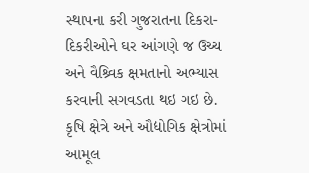સ્થાપના કરી ગુજરાતના દિકરા-દિકરીઓને ઘર આંગણે જ ઉચ્ચ અને વૈશ્ર્વિક ક્ષમતાનો અભ્યાસ કરવાની સગવડતા થઇ ગઇ છે. કૃષિ ક્ષેત્રે અને ઔદ્યોગિક ક્ષેત્રોમાં આમૂલ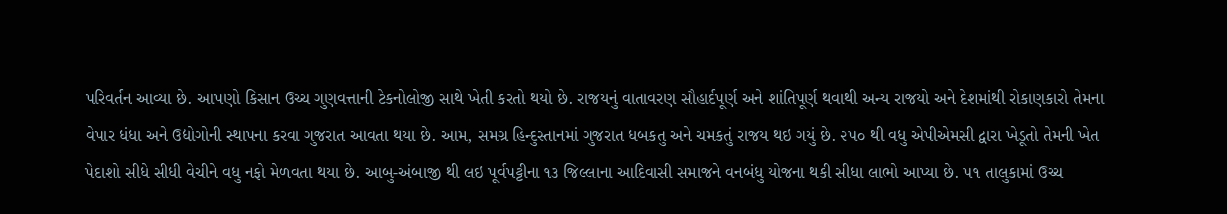પરિવર્તન આવ્યા છે. આપણો કિસાન ઉચ્ચ ગુણવત્તાની ટેકનોલોજી સાથે ખેતી કરતો થયો છે. રાજયનું વાતાવરણ સૌહાર્દપૂર્ણ અને શાંતિપૂર્ણ થવાથી અન્ય રાજયો અને દેશમાંથી રોકાણકારો તેમના વેપાર ધંધા અને ઉદ્યોગોની સ્થાપના કરવા ગુજરાત આવતા થયા છે. આમ, સમગ્ર હિન્દુસ્તાનમાં ગુજરાત ધબકતુ અને ચમકતું રાજય થઇ ગયું છે. ૨૫૦ થી વધુ એપીએમસી દ્વારા ખેડૂતો તેમની ખેત પેદાશો સીધે સીધી વેચીને વધુ નફો મેળવતા થયા છે. આબુ-અંબાજી થી લઇ પૂર્વપટ્ટીના ૧૩ જિલ્લાના આદિવાસી સમાજને વનબંધુ યોજના થકી સીધા લાભો આપ્યા છે. ૫૧ તાલુકામાં ઉચ્ચ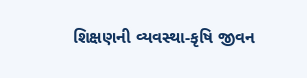શિક્ષણની વ્યવસ્થા-કૃષિ જીવન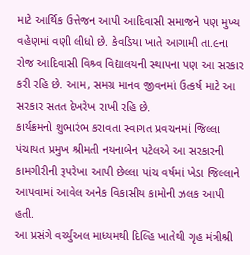માટે આર્થિક ઉત્તેજન આપી આદિવાસી સમાજને પણ મુખ્ય વહેણમાં વણી લીધો છે. કેવડિયા ખાતે આગામી તા.૯ના રોજ આદિવાસી વિશ્ર્વ વિદ્યાલયની સ્થાપના પણ આ સરકાર કરી રહિ છે. આમ, સમગ્ર માનવ જીવનમાં ઉત્કર્ષ માટે આ સરકાર સતત દેખરેખ રાખી રહિ છે.
કાર્યક્રમનો શુભારંભ કરાવતા સ્વાગત પ્રવચનમાં જિલ્લા પંચાયત પ્રમુખ શ્રીમતી નયનાબેન પટેલએ આ સરકારની કામગીરીની રૂપરેખા આપી છેલ્લા પાંચ વર્ષમાં ખેડા જિલ્લાને આપવામાં આવેલ અનેક વિકાસીય કામોની ઝલક આપી હતી.
આ પ્રસંગે વર્ચ્યુઅલ માધ્યમથી દિલ્હિ ખાતેથી ગૃહ મંત્રીશ્રી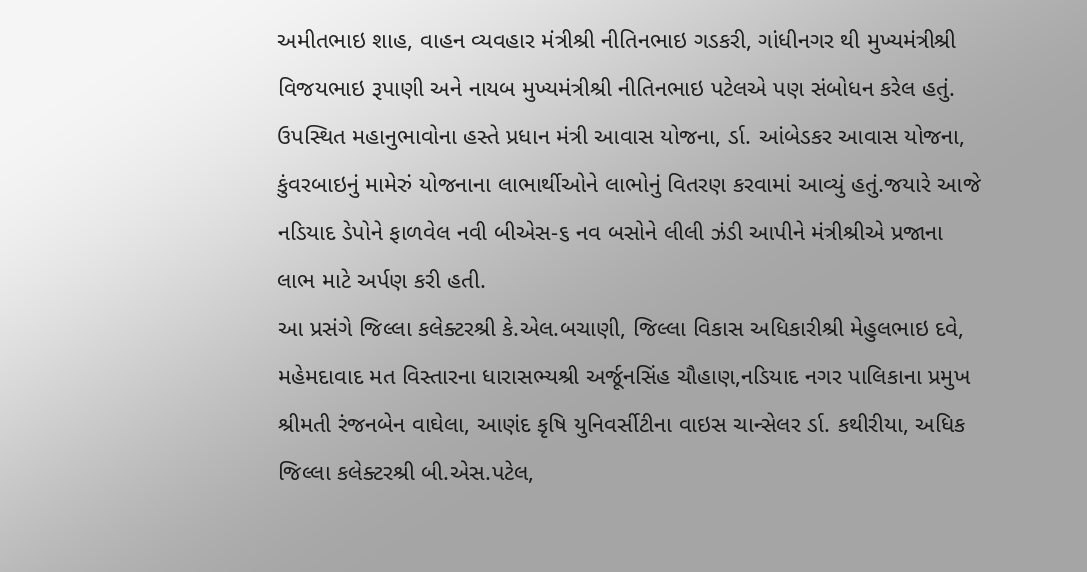અમીતભાઇ શાહ, વાહન વ્યવહાર મંત્રીશ્રી નીતિનભાઇ ગડકરી, ગાંધીનગર થી મુખ્યમંત્રીશ્રી વિજયભાઇ રૂપાણી અને નાયબ મુખ્યમંત્રીશ્રી નીતિનભાઇ પટેલએ પણ સંબોધન કરેલ હતું.
ઉપસ્થિત મહાનુભાવોના હસ્તે પ્રધાન મંત્રી આવાસ યોજના, ર્ડા. આંબેડકર આવાસ યોજના, કુંવરબાઇનું મામેરું યોજનાના લાભાર્થીઓને લાભોનું વિતરણ કરવામાં આવ્યું હતું.જયારે આજે નડિયાદ ડેપોને ફાળવેલ નવી બીએસ-૬ નવ બસોને લીલી ઝંડી આપીને મંત્રીશ્રીએ પ્રજાના લાભ માટે અર્પણ કરી હતી.
આ પ્રસંગે જિલ્લા કલેક્ટરશ્રી કે.એલ.બચાણી, જિલ્લા વિકાસ અધિકારીશ્રી મેહુલભાઇ દવે, મહેમદાવાદ મત વિસ્તારના ધારાસભ્યશ્રી અર્જૂનસિંહ ચૌહાણ,નડિયાદ નગર પાલિકાના પ્રમુખ શ્રીમતી રંજનબેન વાઘેલા, આણંદ કૃષિ યુનિવર્સીટીના વાઇસ ચાન્સેલર ર્ડા. કથીરીયા, અધિક જિલ્લા કલેક્ટરશ્રી બી.એસ.પટેલ,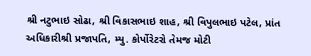શ્રી નટુભાઇ સોઢા, શ્રી વિકાસભાઇ શાહ, શ્રી વિપુલભાઇ પટેલ, પ્રાંત અધિકારીશ્રી પ્રજાપતિ, મ્યુ. કોર્પોરેટરો તેમજ મોટી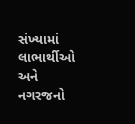સંખ્યામાં લાભાર્થીઓ અને નગરજનો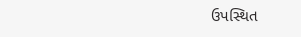ઉપસ્થિત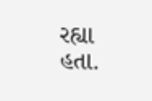રહ્યા હતા.